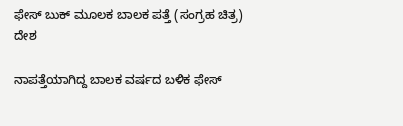ಫೇಸ್ ಬುಕ್ ಮೂಲಕ ಬಾಲಕ ಪತ್ತೆ (ಸಂಗ್ರಹ ಚಿತ್ರ)
ದೇಶ

ನಾಪತ್ತೆಯಾಗಿದ್ದ ಬಾಲಕ ವರ್ಷದ ಬಳಿಕ ಫೇಸ್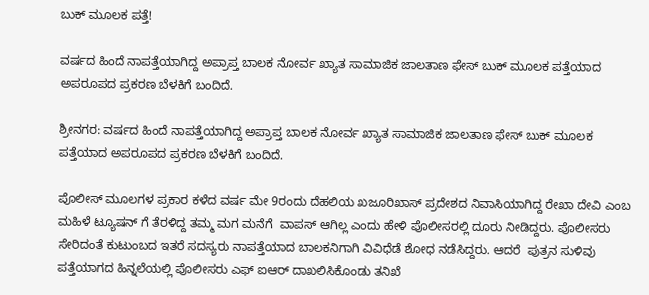ಬುಕ್ ಮೂಲಕ ಪತ್ತೆ!

ವರ್ಷದ ಹಿಂದೆ ನಾಪತ್ತೆಯಾಗಿದ್ದ ಅಪ್ರಾಪ್ತ ಬಾಲಕ ನೋರ್ವ ಖ್ಯಾತ ಸಾಮಾಜಿಕ ಜಾಲತಾಣ ಫೇಸ್ ಬುಕ್ ಮೂಲಕ ಪತ್ತೆಯಾದ ಅಪರೂಪದ ಪ್ರಕರಣ ಬೆಳಕಿಗೆ ಬಂದಿದೆ.

ಶ್ರೀನಗರ: ವರ್ಷದ ಹಿಂದೆ ನಾಪತ್ತೆಯಾಗಿದ್ದ ಅಪ್ರಾಪ್ತ ಬಾಲಕ ನೋರ್ವ ಖ್ಯಾತ ಸಾಮಾಜಿಕ ಜಾಲತಾಣ ಫೇಸ್ ಬುಕ್ ಮೂಲಕ ಪತ್ತೆಯಾದ ಅಪರೂಪದ ಪ್ರಕರಣ ಬೆಳಕಿಗೆ ಬಂದಿದೆ.

ಪೊಲೀಸ್ ಮೂಲಗಳ ಪ್ರಕಾರ ಕಳೆದ ವರ್ಷ ಮೇ 9ರಂದು ದೆಹಲಿಯ ಖಜೂರಿಖಾಸ್ ಪ್ರದೇಶದ ನಿವಾಸಿಯಾಗಿದ್ದ ರೇಖಾ ದೇವಿ ಎಂಬ ಮಹಿಳೆ ಟ್ಯೂಷನ್ ಗೆ ತೆರಳಿದ್ದ ತಮ್ಮ ಮಗ ಮನೆಗೆ  ವಾಪಸ್ ಆಗಿಲ್ಲ ಎಂದು ಹೇಳಿ ಪೊಲೀಸರಲ್ಲಿ ದೂರು ನೀಡಿದ್ದರು. ಪೊಲೀಸರು ಸೇರಿದಂತೆ ಕುಟುಂಬದ ಇತರೆ ಸದಸ್ಯರು ನಾಪತ್ತೆಯಾದ ಬಾಲಕನಿಗಾಗಿ ವಿವಿಧೆಡೆ ಶೋಧ ನಡೆಸಿದ್ದರು. ಆದರೆ  ಪುತ್ರನ ಸುಳಿವು ಪತ್ತೆಯಾಗದ ಹಿನ್ನಲೆಯಲ್ಲಿ ಪೊಲೀಸರು ಎಫ್ ಐಆರ್ ದಾಖಲಿಸಿಕೊಂಡು ತನಿಖೆ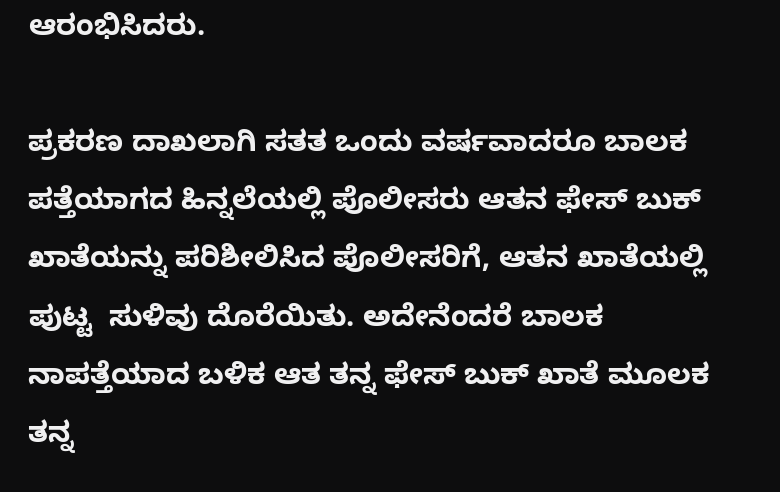ಆರಂಭಿಸಿದರು.

ಪ್ರಕರಣ ದಾಖಲಾಗಿ ಸತತ ಒಂದು ವರ್ಷವಾದರೂ ಬಾಲಕ ಪತ್ತೆಯಾಗದ ಹಿನ್ನಲೆಯಲ್ಲಿ ಪೊಲೀಸರು ಆತನ ಫೇಸ್ ಬುಕ್ ಖಾತೆಯನ್ನು ಪರಿಶೀಲಿಸಿದ ಪೊಲೀಸರಿಗೆ, ಆತನ ಖಾತೆಯಲ್ಲಿ ಪುಟ್ಟ  ಸುಳಿವು ದೊರೆಯಿತು. ಅದೇನೆಂದರೆ ಬಾಲಕ ನಾಪತ್ತೆಯಾದ ಬಳಿಕ ಆತ ತನ್ನ ಫೇಸ್ ಬುಕ್ ಖಾತೆ ಮೂಲಕ ತನ್ನ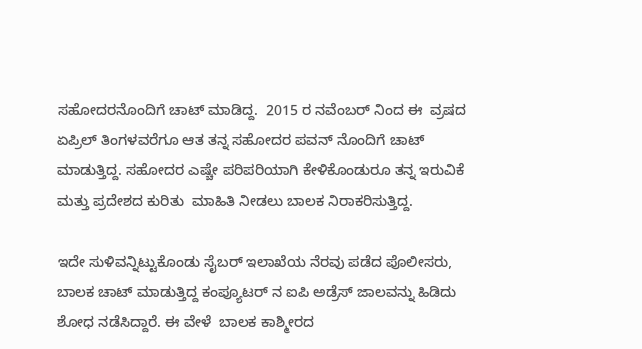ಸಹೋದರನೊಂದಿಗೆ ಚಾಟ್ ಮಾಡಿದ್ದ.  2015 ರ ನವೆಂಬರ್ ನಿಂದ ಈ  ವ್ರಷದ ಏಪ್ರಿಲ್ ತಿಂಗಳವರೆಗೂ ಆತ ತನ್ನ ಸಹೋದರ ಪವನ್ ನೊಂದಿಗೆ ಚಾಟ್ ಮಾಡುತ್ತಿದ್ದ. ಸಹೋದರ ಎಷ್ಚೇ ಪರಿಪರಿಯಾಗಿ ಕೇಳಿಕೊಂಡುರೂ ತನ್ನ ಇರುವಿಕೆ ಮತ್ತು ಪ್ರದೇಶದ ಕುರಿತು  ಮಾಹಿತಿ ನೀಡಲು ಬಾಲಕ ನಿರಾಕರಿಸುತ್ತಿದ್ದ.

ಇದೇ ಸುಳಿವನ್ನಿಟ್ಟುಕೊಂಡು ಸೈಬರ್ ಇಲಾಖೆಯ ನೆರವು ಪಡೆದ ಪೊಲೀಸರು, ಬಾಲಕ ಚಾಟ್ ಮಾಡುತ್ತಿದ್ದ ಕಂಪ್ಯೂಟರ್ ನ ಐಪಿ ಅಡ್ರೆಸ್ ಜಾಲವನ್ನು ಹಿಡಿದು ಶೋಧ ನಡೆಸಿದ್ದಾರೆ. ಈ ವೇಳೆ  ಬಾಲಕ ಕಾಶ್ಮೀರದ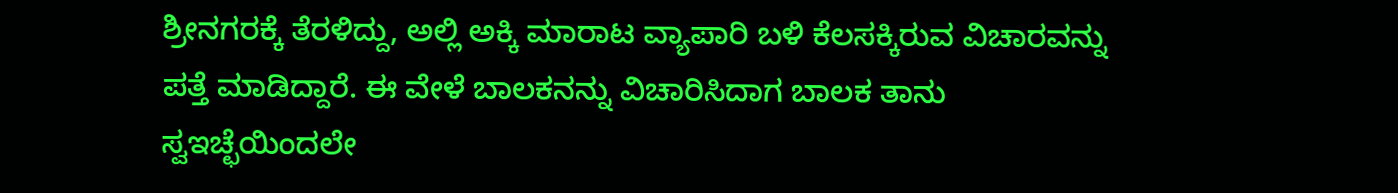ಶ್ರೀನಗರಕ್ಕೆ ತೆರಳಿದ್ದು, ಅಲ್ಲಿ ಅಕ್ಕಿ ಮಾರಾಟ ವ್ಯಾಪಾರಿ ಬಳಿ ಕೆಲಸಕ್ಕಿರುವ ವಿಚಾರವನ್ನು ಪತ್ತೆ ಮಾಡಿದ್ದಾರೆ. ಈ ವೇಳೆ ಬಾಲಕನನ್ನು ವಿಚಾರಿಸಿದಾಗ ಬಾಲಕ ತಾನು  ಸ್ವಇಚ್ಛೆಯಿಂದಲೇ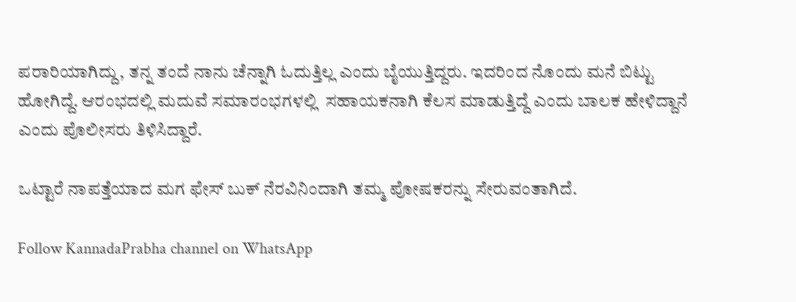ಪರಾರಿಯಾಗಿದ್ದು, ತನ್ನ ತಂದೆ ನಾನು ಚೆನ್ನಾಗಿ ಓದುತ್ತಿಲ್ಲ ಎಂದು ಬೈಯುತ್ತಿದ್ದರು. ಇದರಿಂದ ನೊಂದು ಮನೆ ಬಿಟ್ಟು ಹೋಗಿದ್ದೆ. ಆರಂಭದಲ್ಲಿ ಮದುವೆ ಸಮಾರಂಭಗಳಲ್ಲಿ  ಸಹಾಯಕನಾಗಿ ಕೆಲಸ ಮಾಡುತ್ತಿದ್ದೆ ಎಂದು ಬಾಲಕ ಹೇಳಿದ್ದಾನೆ ಎಂದು ಪೊಲೀಸರು ತಿಳಿಸಿದ್ದಾರೆ.

ಒಟ್ಟಾರೆ ನಾಪತ್ತೆಯಾದ ಮಗ ಫೇಸ್ ಬುಕ್ ನೆರವಿನಿಂದಾಗಿ ತಮ್ಮ ಪೋಷಕರನ್ನು ಸೇರುವಂತಾಗಿದೆ.

Follow KannadaPrabha channel on WhatsApp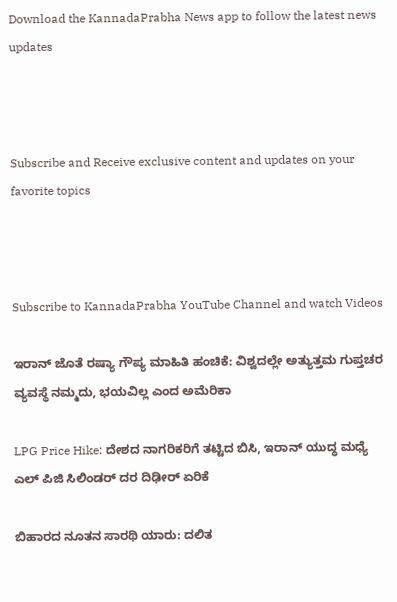Download the KannadaPrabha News app to follow the latest news updates



Subscribe and Receive exclusive content and updates on your favorite topics



Subscribe to KannadaPrabha YouTube Channel and watch Videos

ಇರಾನ್ ಜೊತೆ ರಷ್ಯಾ ಗೌಪ್ಯ ಮಾಹಿತಿ ಹಂಚಿಕೆ: ವಿಶ್ವದಲ್ಲೇ ಅತ್ಯುತ್ತಮ ಗುಪ್ತಚರ ವ್ಯವಸ್ಥೆ ನಮ್ಮದು, ಭಯವಿಲ್ಲ ಎಂದ ಅಮೆರಿಕಾ

LPG Price Hike: ದೇಶದ ನಾಗರಿಕರಿಗೆ ತಟ್ಟಿದ ಬಿಸಿ, ಇರಾನ್ ಯುದ್ಧ ಮಧ್ಯೆ ಎಲ್ ಪಿಜಿ ಸಿಲಿಂಡರ್ ದರ ದಿಢೀರ್ ಏರಿಕೆ

ಬಿಹಾರದ ನೂತನ ಸಾರಥಿ ಯಾರು: ದಲಿತ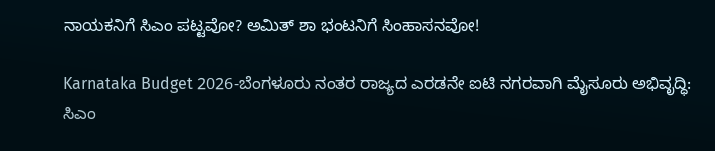ನಾಯಕನಿಗೆ ಸಿಎಂ ಪಟ್ಟವೋ? ಅಮಿತ್ ಶಾ ಭಂಟನಿಗೆ ಸಿಂಹಾಸನವೋ!

Karnataka Budget 2026-ಬೆಂಗಳೂರು ನಂತರ ರಾಜ್ಯದ ಎರಡನೇ ಐಟಿ ನಗರವಾಗಿ ಮೈಸೂರು ಅಭಿವೃದ್ಧಿ: ಸಿಎಂ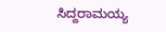ಸಿದ್ದರಾಮಯ್ಯ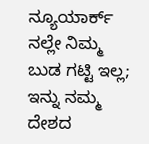ನ್ಯೂಯಾರ್ಕ್ ನಲ್ಲೇ ನಿಮ್ಮ ಬುಡ ಗಟ್ಟಿ ಇಲ್ಲ; ಇನ್ನು ನಮ್ಮ ದೇಶದ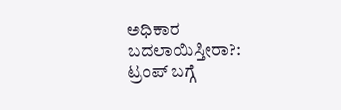ಅಧಿಕಾರ ಬದಲಾಯಿಸ್ತೀರಾ?: ಟ್ರಂಪ್ ಬಗ್ಗೆ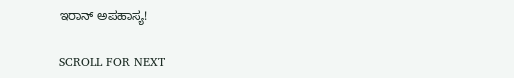ಇರಾನ್ ಅಪಹಾಸ್ಯ!

SCROLL FOR NEXT